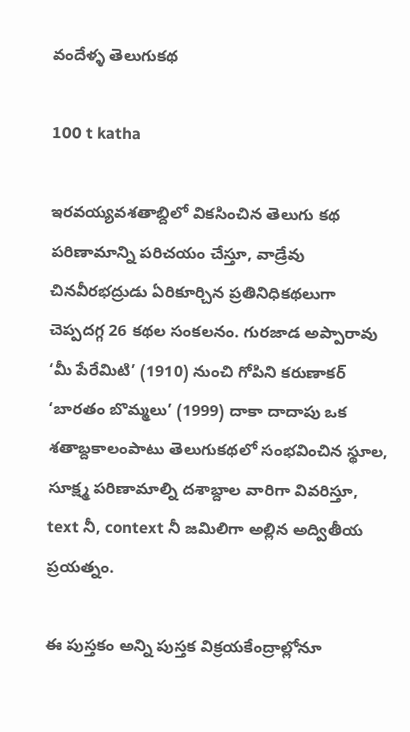వందేళ్ళ తెలుగుకథ

100 t katha

ఇరవయ్యవశతాబ్దిలో వికసించిన తెలుగు కథ పరిణామాన్ని పరిచయం చేస్తూ, వాడ్రేవు చినవీరభద్రుడు ఏరికూర్చిన ప్రతినిధికథలుగా చెప్పదగ్గ 26 కథల సంకలనం. గురజాడ అప్పారావు ‘మీ పేరేమిటి’ (1910) నుంచి గోపిని కరుణాకర్ ‘బారతం బొమ్మలు’ (1999) దాకా దాదాపు ఒక శతాబ్దకాలంపాటు తెలుగుకథలో సంభవించిన స్థూల, సూక్ష్మ పరిణామాల్ని దశాబ్దాల వారిగా వివరిస్తూ, text నీ, context నీ జమిలిగా అల్లిన అద్వితీయ ప్రయత్నం.

ఈ పుస్తకం అన్ని పుస్తక విక్రయకేంద్రాల్లోనూ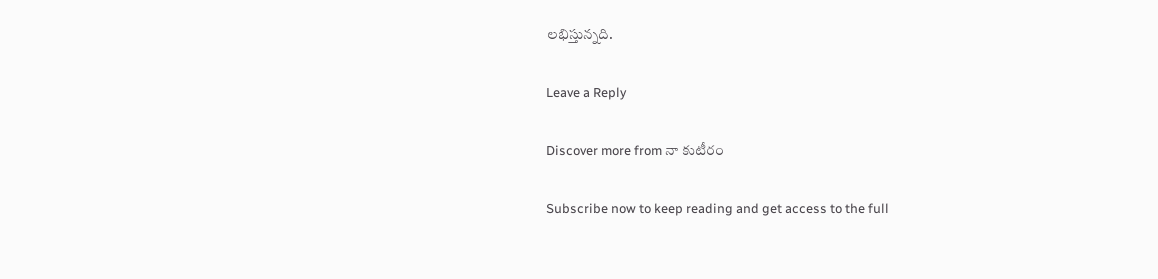లభిస్తున్నది.

Leave a Reply

Discover more from నా కుటీరం

Subscribe now to keep reading and get access to the full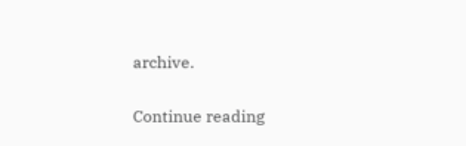archive.

Continue reading